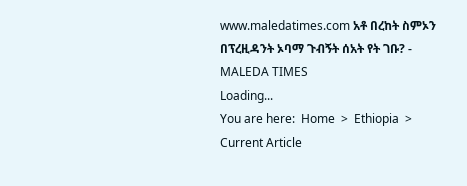www.maledatimes.com አቶ በረከት ስምኦን በፕረዚዳንት ኦባማ ጉብኝት ሰአት የት ገቡ? - MALEDA TIMES
Loading...
You are here:  Home  >  Ethiopia  >  Current Article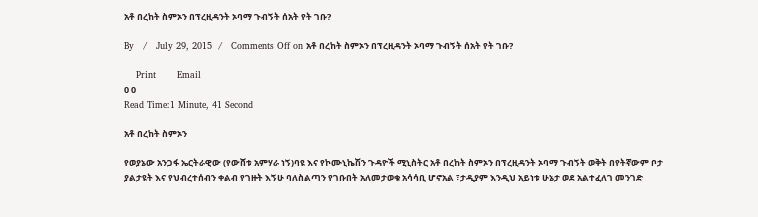አቶ በረከት ስምኦን በፕረዚዳንት ኦባማ ጉብኝት ሰአት የት ገቡ?

By   /   July 29, 2015  /   Comments Off on አቶ በረከት ስምኦን በፕረዚዳንት ኦባማ ጉብኝት ሰአት የት ገቡ?

    Print       Email
0 0
Read Time:1 Minute, 41 Second

አቶ በረከት ስምኦን

የወያኔው አንጋፋ ኤርትራዊው (የውሸቱ አምሃራ ነኝ)ባዩ እና የኮሙኒኬሽን ጉዳዮች ሚኒስትር አቶ በረከት ስምኦን በፕረዚዳንት ኦባማ ጉብኝት ወቅት በየትኛውም ቦታ ያልታዩት እና የህብረተሰብን ቀልብ የገዙት እኝሁ ባለስልጣን የገቡበት አለመታወቁ አሳሳቢ ሆኖአል ፣ታዲያም እንዲህ አይነቱ ሁኔታ ወደ አልተፈለገ መንገድ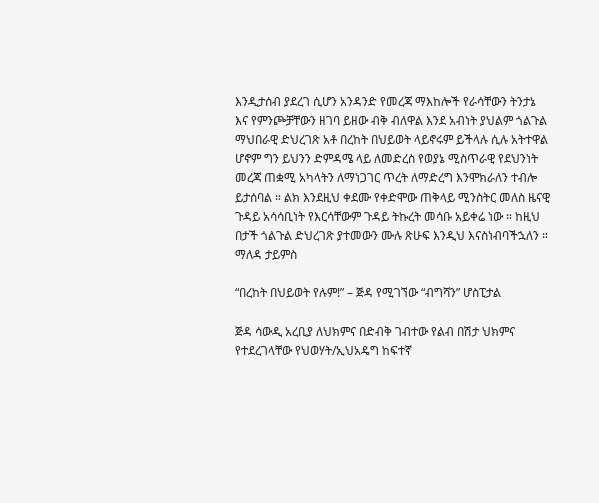እንዲታሰብ ያደረገ ሲሆን አንዳንድ የመረጃ ማእከሎች የራሳቸውን ትንታኔ እና የምንጮቻቸውን ዘገባ ይዘው ብቅ ብለዋል እንደ አብነት ያህልም ጎልጉል ማህበራዊ ድህረገጽ አቶ በረከት በህይወት ላይኖሩም ይችላሉ ሲሉ አትተዋል ሆኖም ግን ይህንን ድምዳሜ ላይ ለመድረስ የወያኔ ሚስጥራዊ የደህንነት መረጃ ጠቋሚ አካላትን ለማነጋገር ጥረት ለማድረግ እንሞክራለን ተብሎ ይታሰባል ። ልክ እንደዚህ ቀደሙ የቀድሞው ጠቅላይ ሚንስትር መለስ ዜናዊ ጉዳይ አሳሳቢነት የእርሳቸውም ጉዳይ ትኩረት መሳቡ አይቀሬ ነው ። ከዚህ በታች ጎልጉል ድህረገጽ ያተመውን ሙሉ ጽሁፍ እንዲህ እናስነብባችኋለን ። ማለዳ ታይምስ

“በረከት በህይወት የሉም!” – ጅዳ የሚገኘው “ብግሻን” ሆስፒታል

ጅዳ ሳውዲ አረቢያ ለህክምና በድብቅ ገብተው የልብ በሽታ ህክምና የተደረገላቸው የህወሃት/ኢህአዴግ ከፍተኛ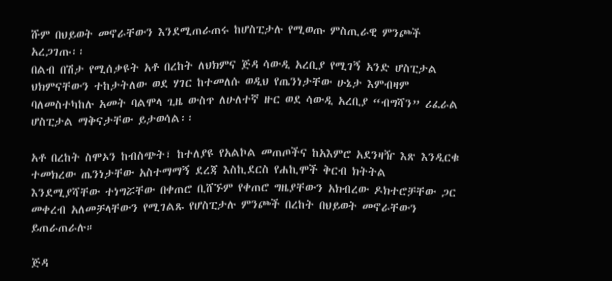ሹም በህይወት መኖራቸውን እንደሚጠራጠሩ ከሆስፒታሉ የሚወጡ ምስጢራዊ ምንጮች አረጋገጡ፡፡
በልብ በሽታ የሚሰቃዩት አቶ በረከት ለህክምና ጅዳ ሳውዲ አረቢያ የሚገኝ አንድ ሆስፒታል ህክምናቸውን ተከታትለው ወደ ሃገር ከተመለሱ ወዲህ የጤንነታቸው ሁኔታ እምብዛም ባለመስተካከሉ አመት ባልሞላ ጊዜ ውስጥ ለሁለተኛ ዙር ወደ ሳውዲ አረቢያ “ብግሻን” ሪፈራል ሆስፒታል ማቅናታቸው ይታወሳል፡፡

አቶ በረከት ስሞኦን ከብስጭት፣ ከተለያዩ የአልኮል መጠጦችና ከአእምሮ አደንዛዥ እጽ እንዲርቁ ተመክረው ጤንነታቸው አስተማማኝ ደረጃ እስኪደርስ የሐኪሞች ቅርብ ክትትል እንደሚያሻቸው ተነግሯቸው በቀጠሮ ቢሸኙም የቀጠሮ ግዜያቸውን አክብረው ዶክተሮቻቸው ጋር መቀረብ አለመቻላቸውን የሚገልጹ የሆስፒታሉ ምንጮች በረከት በህይወት መኖራቸውን ይጠራጠራሉ።

ጅዳ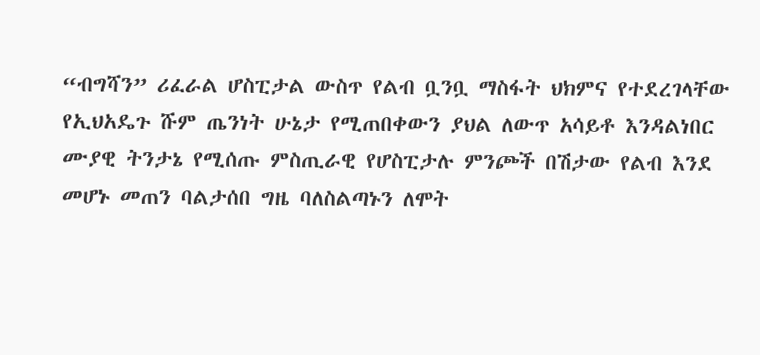“ብግሻን” ሪፈራል ሆስፒታል ውስጥ የልብ ቧንቧ ማስፋት ህክምና የተደረገላቸው የኢህአዴጉ ሹም ጤንነት ሁኔታ የሚጠበቀውን ያህል ለውጥ አሳይቶ እንዳልነበር ሙያዊ ትንታኔ የሚሰጡ ምስጢራዊ የሆስፒታሉ ምንጮች በሽታው የልብ እንደ መሆኑ መጠን ባልታሰበ ግዜ ባለስልጣኑን ለሞት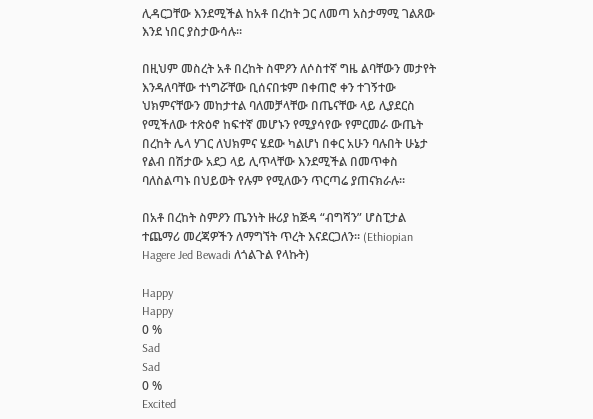ሊዳርጋቸው እንደሚችል ከአቶ በረከት ጋር ለመጣ አስታማሚ ገልጸው እንደ ነበር ያስታውሳሉ።

በዚህም መስረት አቶ በረከት ስሞዖን ለሶስተኛ ግዜ ልባቸውን መታየት እንዳለባቸው ተነግሯቸው ቢሰናበቱም በቀጠሮ ቀን ተገኝተው ህክምናቸውን መከታተል ባለመቻላቸው በጤናቸው ላይ ሊያደርስ የሚችለው ተጽዕኖ ከፍተኛ መሆኑን የሚያሳየው የምርመራ ውጤት በረከት ሌላ ሃገር ለህክምና ሄደው ካልሆነ በቀር አሁን ባሉበት ሁኔታ የልብ በሽታው አደጋ ላይ ሊጥላቸው እንደሚችል በመጥቀስ ባለስልጣኑ በህይወት የሉም የሚለውን ጥርጣሬ ያጠናክራሉ።

በአቶ በረከት ስምዖን ጤንነት ዙሪያ ከጅዳ “ብግሻን” ሆስፒታል ተጨማሪ መረጃዎችን ለማግኘት ጥረት እናደርጋለን። (Ethiopian Hagere Jed Bewadi ለጎልጉል የላኩት)

Happy
Happy
0 %
Sad
Sad
0 %
Excited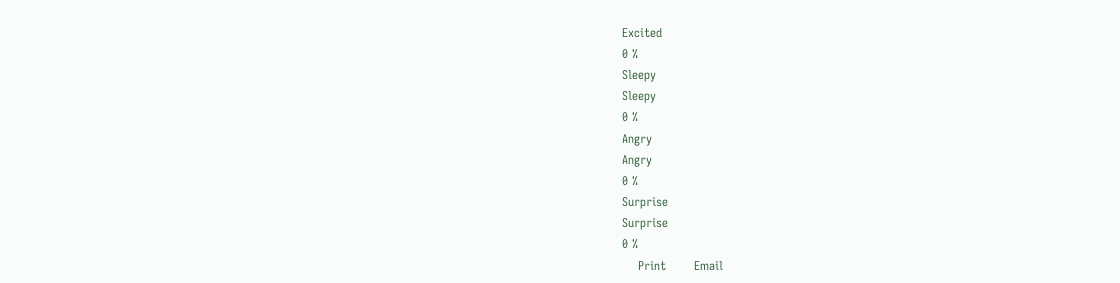Excited
0 %
Sleepy
Sleepy
0 %
Angry
Angry
0 %
Surprise
Surprise
0 %
    Print       Email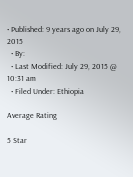• Published: 9 years ago on July 29, 2015
  • By:
  • Last Modified: July 29, 2015 @ 10:31 am
  • Filed Under: Ethiopia

Average Rating

5 Star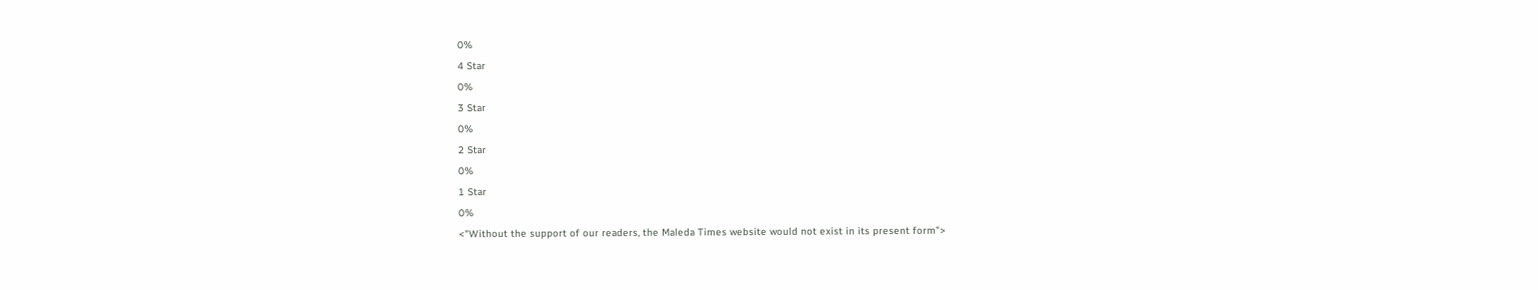0%
4 Star
0%
3 Star
0%
2 Star
0%
1 Star
0%
<"Without the support of our readers, the Maleda Times website would not exist in its present form">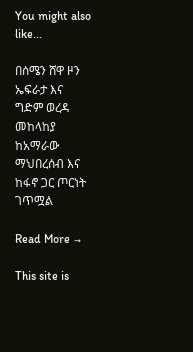You might also like...

በሰሜን ሸዋ ዞን ኤፍራታ እና ግድም ወረዳ መከላከያ ከአማራው ማህበረሰብ እና ከፋኖ ጋር ጦርነት ገጥሟል

Read More →

This site is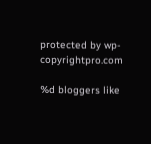protected by wp-copyrightpro.com

%d bloggers like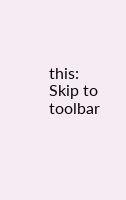this:
Skip to toolbar